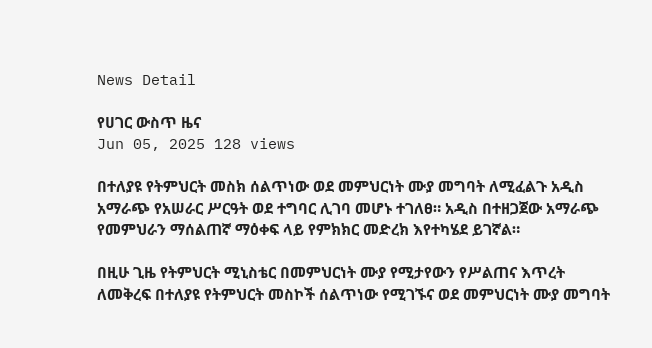News Detail

የሀገር ውስጥ ዜና
Jun 05, 2025 128 views

በተለያዩ የትምህርት መስክ ሰልጥነው ወደ መምህርነት ሙያ መግባት ለሚፈልጉ አዲስ አማራጭ የአሠራር ሥርዓት ወደ ተግባር ሊገባ መሆኑ ተገለፀ። አዲስ በተዘጋጀው አማራጭ የመምህራን ማሰልጠኛ ማዕቀፍ ላይ የምክክር መድረክ እየተካሄደ ይገኛል።

በዚሁ ጊዜ የትምህርት ሚኒስቴር በመምህርነት ሙያ የሚታየውን የሥልጠና እጥረት ለመቅረፍ በተለያዩ የትምህርት መስኮች ሰልጥነው የሚገኙና ወደ መምህርነት ሙያ መግባት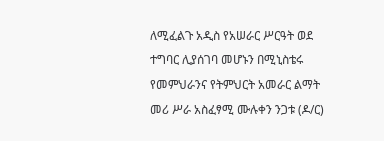ለሚፈልጉ አዲስ የአሠራር ሥርዓት ወደ ተግባር ሊያሰገባ መሆኑን በሚኒስቴሩ የመምህራንና የትምህርት አመራር ልማት መሪ ሥራ አስፈፃሚ ሙሉቀን ንጋቱ (ዶ/ር)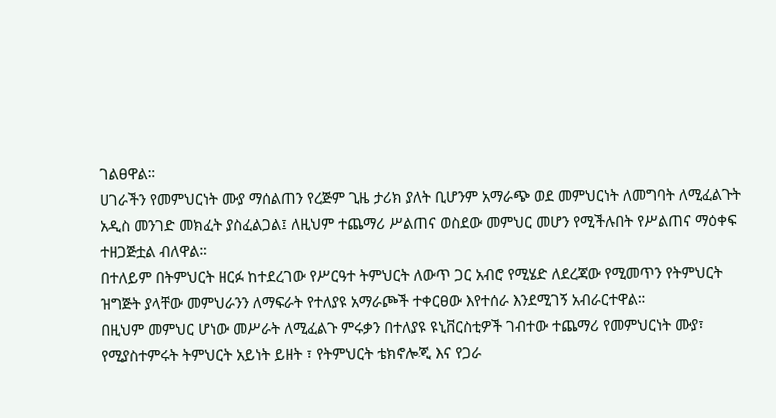ገልፀዋል።
ሀገራችን የመምህርነት ሙያ ማሰልጠን የረጅም ጊዜ ታሪክ ያለት ቢሆንም አማራጭ ወደ መምህርነት ለመግባት ለሚፈልጉት አዲስ መንገድ መክፈት ያስፈልጋል፤ ለዚህም ተጨማሪ ሥልጠና ወስደው መምህር መሆን የሚችሉበት የሥልጠና ማዕቀፍ ተዘጋጅቷል ብለዋል።
በተለይም በትምህርት ዘርፉ ከተደረገው የሥርዓተ ትምህርት ለውጥ ጋር አብሮ የሚሄድ ለደረጃው የሚመጥን የትምህርት ዝግጅት ያላቸው መምህራንን ለማፍራት የተለያዩ አማራጮች ተቀርፀው እየተሰራ እንደሚገኝ አብራርተዋል።
በዚህም መምህር ሆነው መሥራት ለሚፈልጉ ምሩቃን በተለያዩ ዩኒቨርስቲዎች ገብተው ተጨማሪ የመምህርነት ሙያ፣ የሚያስተምሩት ትምህርት አይነት ይዘት ፣ የትምህርት ቴክኖሎጂ እና የጋራ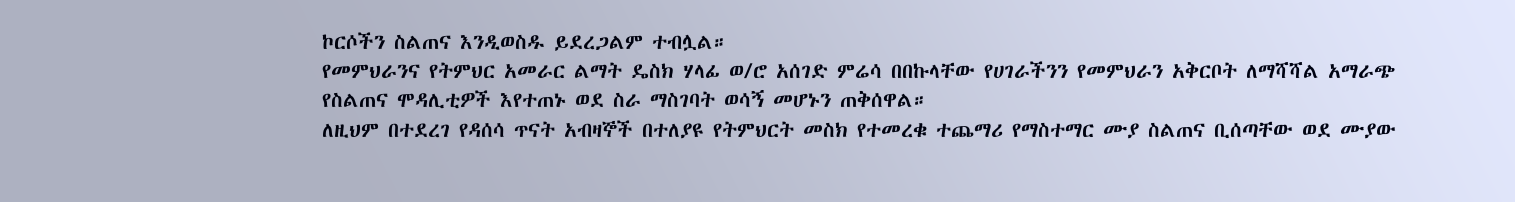ኮርሶችን ስልጠና እንዲወስዱ ይደረጋልም ተብሏል።
የመምህራንና የትምህር አመራር ልማት ዴስክ ሃላፊ ወ/ሮ አሰገድ ምሬሳ በበኩላቸው የሀገራችንን የመምህራን አቅርቦት ለማሻሻል አማራጭ የስልጠና ሞዳሊቲዎች እየተጠኑ ወደ ስራ ማስገባት ወሳኝ መሆኑን ጠቅሰዋል።
ለዚህም በተደረገ የዳሰሳ ጥናት አብዛኞች በተለያዩ የትምህርት መስክ የተመረቁ ተጨማሪ የማስተማር ሙያ ስልጠና ቢሰጣቸው ወደ ሙያው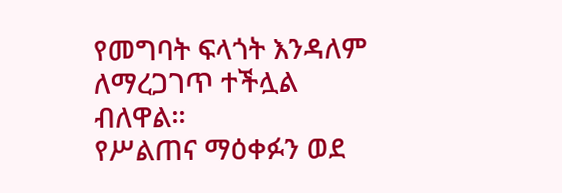የመግባት ፍላጎት እንዳለም ለማረጋገጥ ተችሏል ብለዋል።
የሥልጠና ማዕቀፉን ወደ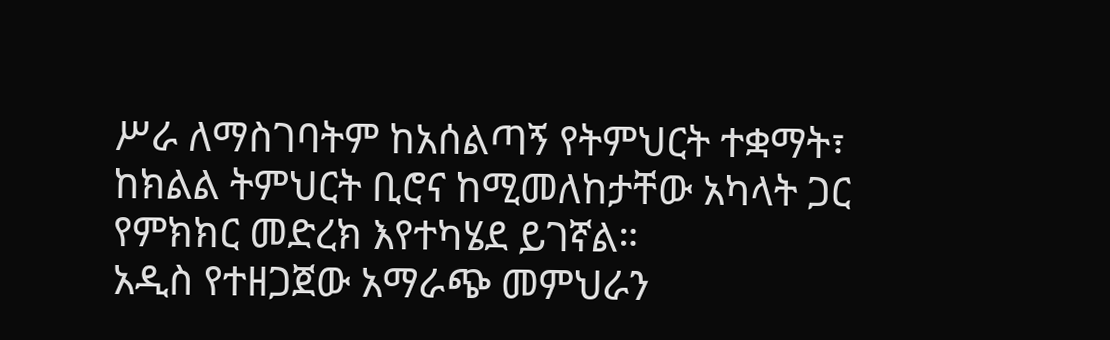ሥራ ለማስገባትም ከአሰልጣኝ የትምህርት ተቋማት፣ ከክልል ትምህርት ቢሮና ከሚመለከታቸው አካላት ጋር የምክክር መድረክ እየተካሄደ ይገኛል።
አዲስ የተዘጋጀው አማራጭ መምህራን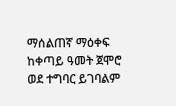ማሰልጠኛ ማዕቀፍ ከቀጣይ ዓመት ጀሞሮ ወደ ተግባር ይገባልም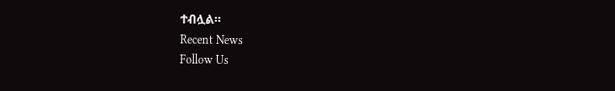ተብሏል።
Recent News
Follow Us